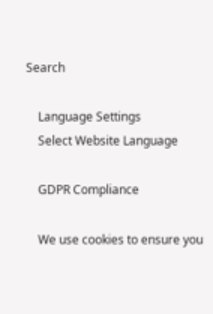Search

    Language Settings
    Select Website Language

    GDPR Compliance

    We use cookies to ensure you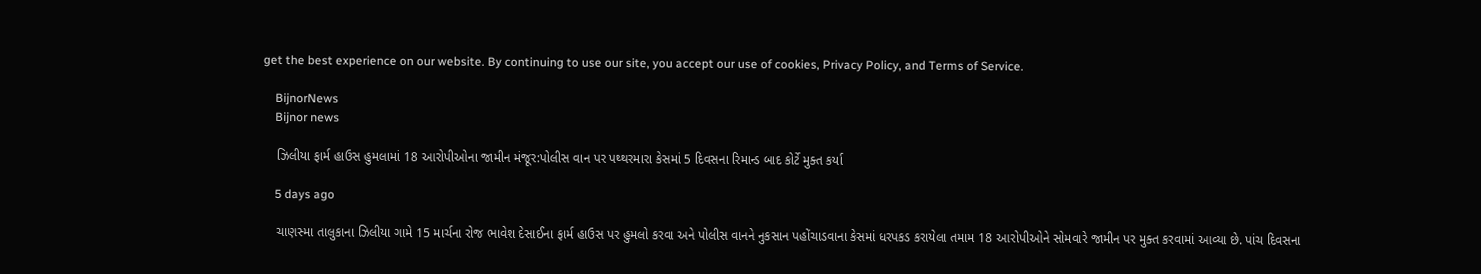get the best experience on our website. By continuing to use our site, you accept our use of cookies, Privacy Policy, and Terms of Service.

    BijnorNews
    Bijnor news

    ઝિલીયા ફાર્મ હાઉસ હુમલામાં 18 આરોપીઓના જામીન મંજૂર:પોલીસ વાન પર પથ્થરમારા કેસમાં 5 દિવસના રિમાન્ડ બાદ કોર્ટે મુક્ત કર્યા

    5 days ago

    ચાણસ્મા તાલુકાના ઝિલીયા ગામે 15 માર્ચના રોજ ભાવેશ દેસાઈના ફાર્મ હાઉસ પર હુમલો કરવા અને પોલીસ વાનને નુકસાન પહોંચાડવાના કેસમાં ધરપકડ કરાયેલા તમામ 18 આરોપીઓને સોમવારે જામીન પર મુક્ત કરવામાં આવ્યા છે. પાંચ દિવસના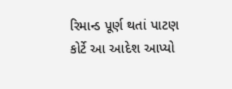રિમાન્ડ પૂર્ણ થતાં પાટણ કોર્ટે આ આદેશ આપ્યો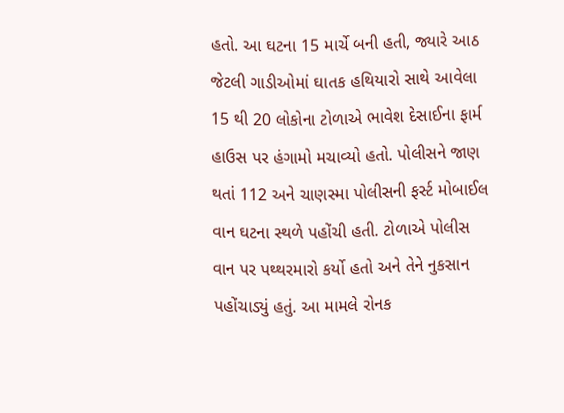હતો. આ ઘટના 15 માર્ચે બની હતી, જ્યારે આઠ જેટલી ગાડીઓમાં ઘાતક હથિયારો સાથે આવેલા 15 થી 20 લોકોના ટોળાએ ભાવેશ દેસાઈના ફાર્મ હાઉસ પર હંગામો મચાવ્યો હતો. પોલીસને જાણ થતાં 112 અને ચાણસ્મા પોલીસની ફર્સ્ટ મોબાઈલ વાન ઘટના સ્થળે પહોંચી હતી. ટોળાએ પોલીસ વાન પર પથ્થરમારો કર્યો હતો અને તેને નુકસાન પહોંચાડ્યું હતું. આ મામલે રોનક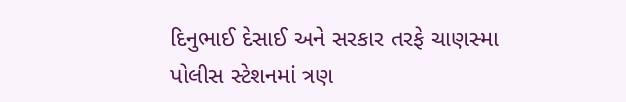દિનુભાઈ દેસાઈ અને સરકાર તરફે ચાણસ્મા પોલીસ સ્ટેશનમાં ત્રણ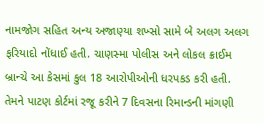નામજોગ સહિત અન્ય અજાણ્યા શખ્સો સામે બે અલગ અલગ ફરિયાદો નોંધાઈ હતી. ચાણસ્મા પોલીસ અને લોકલ ક્રાઈમ બ્રાન્ચે આ કેસમાં કુલ 18 આરોપીઓની ધરપકડ કરી હતી. તેમને પાટણ કોર્ટમાં રજૂ કરીને 7 દિવસના રિમાન્ડની માંગણી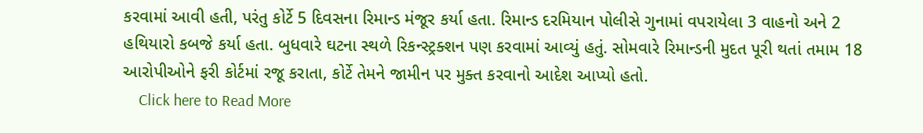કરવામાં આવી હતી, પરંતુ કોર્ટે 5 દિવસના રિમાન્ડ મંજૂર કર્યા હતા. રિમાન્ડ દરમિયાન પોલીસે ગુનામાં વપરાયેલા 3 વાહનો અને 2 હથિયારો કબજે કર્યા હતા. બુધવારે ઘટના સ્થળે રિકન્સ્ટ્રક્શન પણ કરવામાં આવ્યું હતું. સોમવારે રિમાન્ડની મુદત પૂરી થતાં તમામ 18 આરોપીઓને ફરી કોર્ટમાં રજૂ કરાતા, કોર્ટે તેમને જામીન પર મુક્ત કરવાનો આદેશ આપ્યો હતો.
    Click here to Read More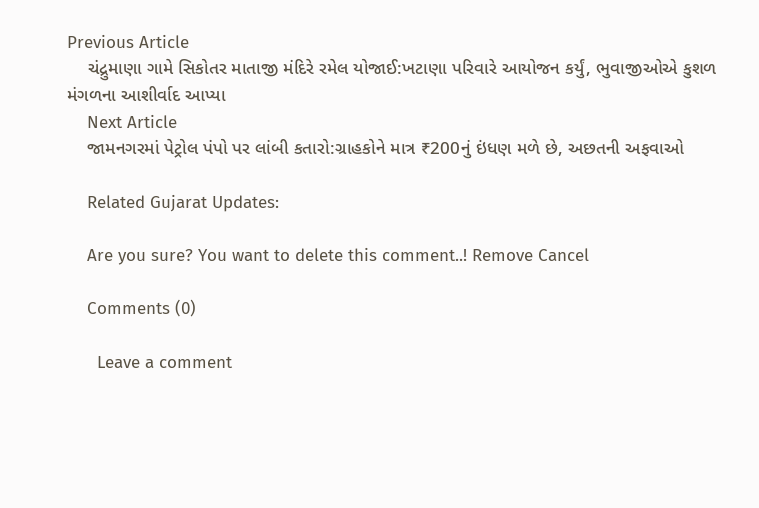Previous Article
    ચંદ્રુમાણા ગામે સિકોતર માતાજી મંદિરે રમેલ યોજાઈ:ખટાણા પરિવારે આયોજન કર્યું, ભુવાજીઓએ કુશળ મંગળના આશીર્વાદ આપ્યા
    Next Article
    જામનગરમાં પેટ્રોલ પંપો પર લાંબી કતારો:ગ્રાહકોને માત્ર ₹200નું ઇંધણ મળે છે, અછતની અફવાઓ

    Related Gujarat Updates:

    Are you sure? You want to delete this comment..! Remove Cancel

    Comments (0)

      Leave a comment